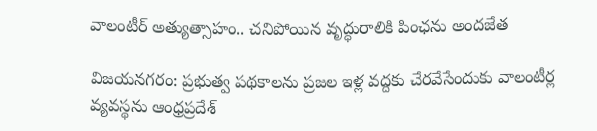వాలంటీర్ అత్యుత్సాహం.. చనిపోయిన వృద్ధురాలికి పింఛను అందజేత

విజయనగరం: ప్రభుత్వ పథకాలను ప్రజల ఇళ్ల వద్దకు చేరవేసేందుకు వాలంటీర్ల వ్యవస్థను ఆంధ్రప్రదేశ్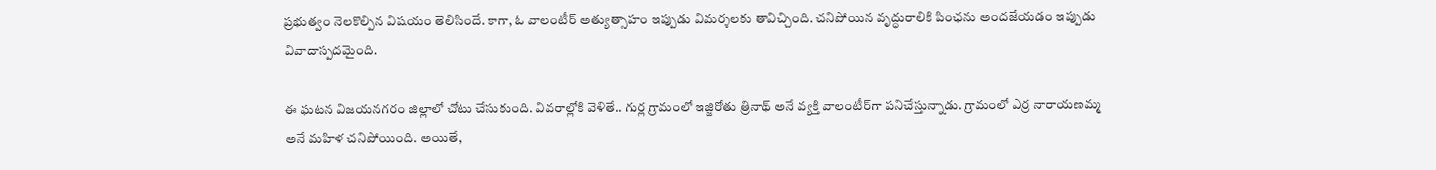ప్రభుత్వం నెలకొల్పిన విషయం తెలిసిందే. కాగా, ఓ వాలంటీర్ అత్యుత్సాహం ఇప్పుడు విమర్శలకు తావిచ్చింది. చనిపోయిన వృద్ధురాలికి పింఛను అందజేయడం ఇప్పుడు వివాదాస్పదమైంది.

ఈ ఘటన విజయనగరం జిల్లాలో చోటు చేసుకుంది. వివరాల్లోకి వెళితే.. గుర్ల గ్రామంలో ఇజ్జిరోతు త్రినాథ్ అనే వ్యక్తి వాలంటీర్‌గా పనిచేస్తున్నాడు. గ్రామంలో ఎర్ర నారాయణమ్మ అనే మహిళ చనిపోయింది. అయితే,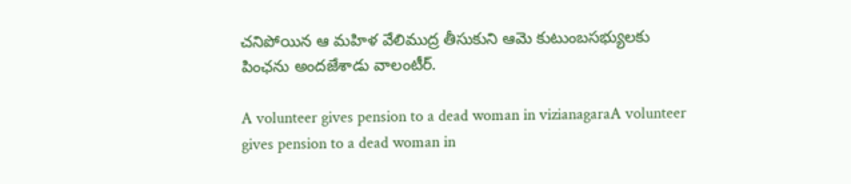చనిపోయిన ఆ మహిళ వేలిముద్ర తీసుకుని ఆమె కుటుంబసభ్యులకు పింఛను అందజేశాడు వాలంటీర్.

A volunteer gives pension to a dead woman in vizianagaraA volunteer gives pension to a dead woman in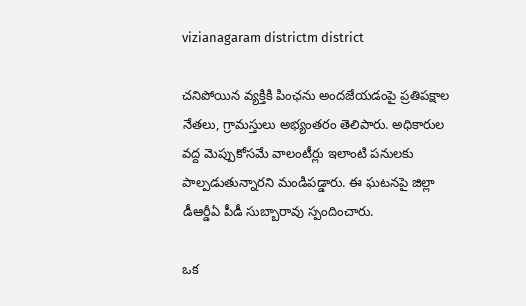vizianagaram districtm district

చనిపోయిన వ్యక్తికి పింఛను అందజేయడంపై ప్రతిపక్షాల నేతలు, గ్రామస్తులు అభ్యంతరం తెలిపారు. అధికారుల వద్ద మెప్పుకోసమే వాలంటీర్లు ఇలాంటి పనులకు పాల్పడుతున్నారని మండిపడ్డారు. ఈ ఘటనపై జిల్లా డీఆర్డీఏ పీడీ సుబ్బారావు స్పందించారు.

ఒక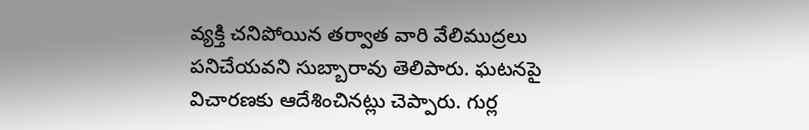వ్యక్తి చనిపోయిన తర్వాత వారి వేలిముద్రలు పనిచేయవని సుబ్బారావు తెలిపారు. ఘటనపై విచారణకు ఆదేశించినట్లు చెప్పారు. గుర్ల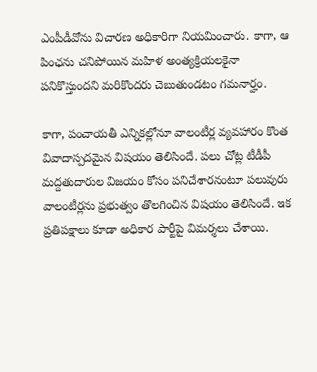ఎంపీడీవోను విచారణ అధికారిగా నియమించారు. కాగా, ఆ పింఛను చనిపోయిన మహిళ అంత్యక్రియలకైనా పనికొస్తుందని మరికొందరు చెబుతుండటం గమనార్హం.

కాగా, పంచాయతీ ఎన్నికల్లోనూ వాలంటీర్ల వ్యవహారం కొంత వివాదాస్పదమైన విషయం తెలిసిందే. పలు చోట్ల టీడీపీ మద్దతుదారుల విజయం కోసం పనిచేశారనంటూ పలువురు వాలంటీర్లను ప్రభుత్వం తొలగించిన విషయం తెలిసిందే. ఇక ప్రతిపక్షాలు కూడా అధికార పార్టీపై విమర్శలు చేశాయి.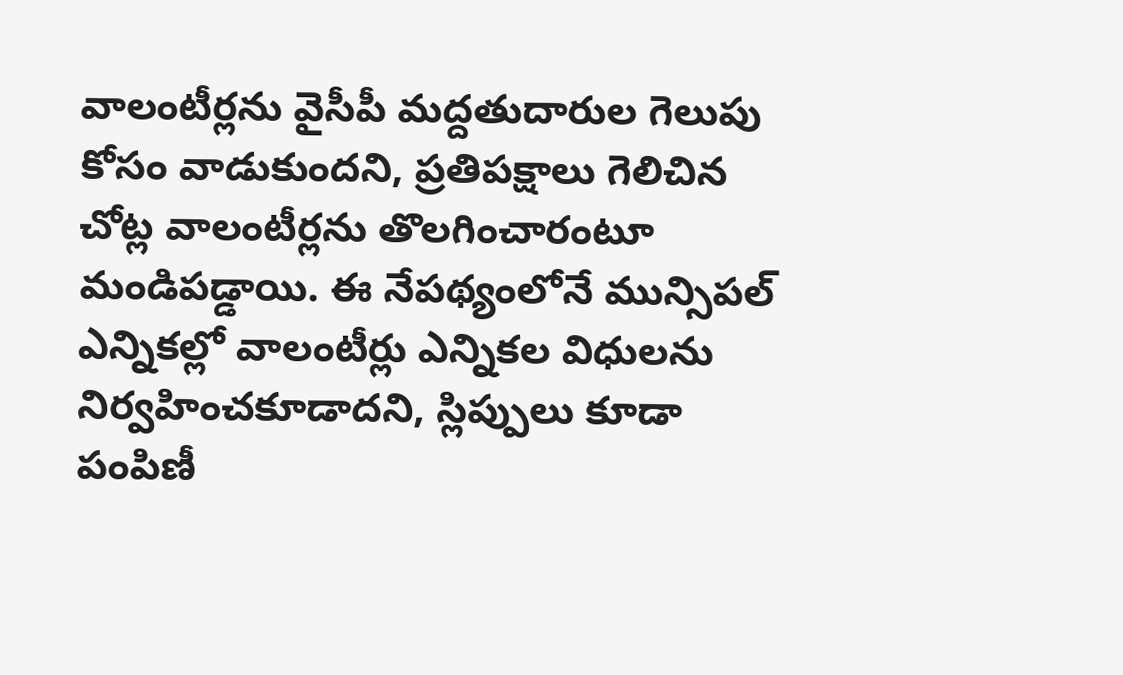వాలంటీర్లను వైసీపీ మద్దతుదారుల గెలుపు కోసం వాడుకుందని, ప్రతిపక్షాలు గెలిచిన చోట్ల వాలంటీర్లను తొలగించారంటూ మండిపడ్డాయి. ఈ నేపథ్యంలోనే మున్సిపల్ ఎన్నికల్లో వాలంటీర్లు ఎన్నికల విధులను నిర్వహించకూడాదని, స్లిప్పులు కూడా పంపిణీ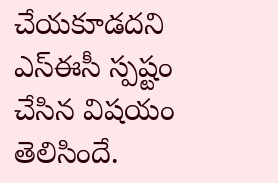చేయకూడదని ఎస్ఈసీ స్పష్టం చేసిన విషయం తెలిసిందే.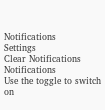Notifications
Settings
Clear Notifications
Notifications
Use the toggle to switch on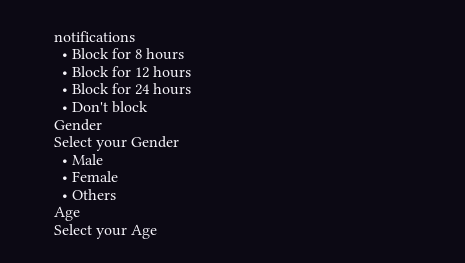notifications
  • Block for 8 hours
  • Block for 12 hours
  • Block for 24 hours
  • Don't block
Gender
Select your Gender
  • Male
  • Female
  • Others
Age
Select your Age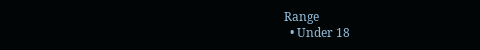Range
  • Under 18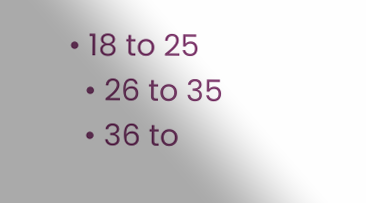• 18 to 25
  • 26 to 35
  • 36 to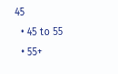45
  • 45 to 55
  • 55+